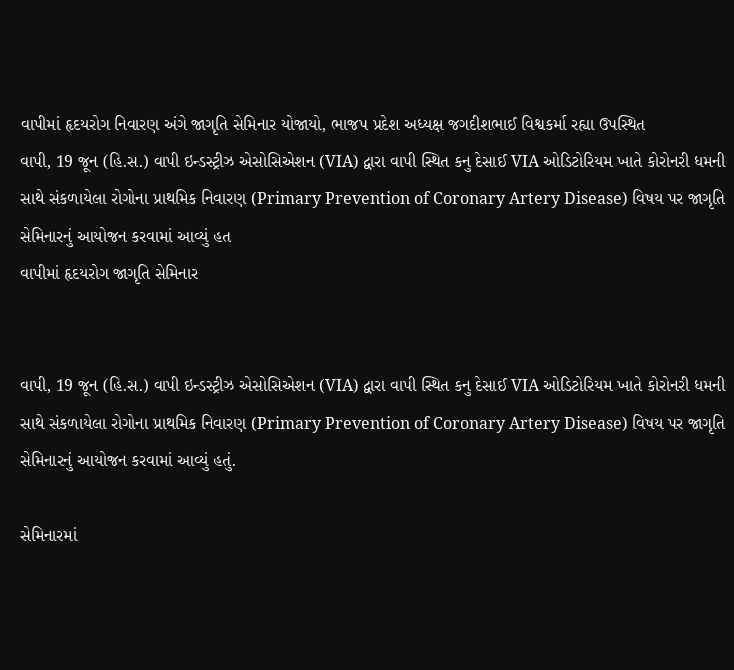વાપીમાં હૃદયરોગ નિવારણ અંગે જાગૃતિ સેમિનાર યોજાયો, ભાજપ પ્રદેશ અધ્યક્ષ જગદીશભાઈ વિશ્વકર્મા રહ્યા ઉપસ્થિત
વાપી, 19 જૂન (હિ.સ.) વાપી ઇન્ડસ્ટ્રીઝ એસોસિએશન (VIA) દ્વારા વાપી સ્થિત કનુ દેસાઈ VIA ઓડિટોરિયમ ખાતે કોરોનરી ધમની સાથે સંકળાયેલા રોગોના પ્રાથમિક નિવારણ (Primary Prevention of Coronary Artery Disease) વિષય પર જાગૃતિ સેમિનારનું આયોજન કરવામાં આવ્યું હત
વાપીમાં હૃદયરોગ જાગૃતિ સેમિનાર


વાપી, 19 જૂન (હિ.સ.) વાપી ઇન્ડસ્ટ્રીઝ એસોસિએશન (VIA) દ્વારા વાપી સ્થિત કનુ દેસાઈ VIA ઓડિટોરિયમ ખાતે કોરોનરી ધમની સાથે સંકળાયેલા રોગોના પ્રાથમિક નિવારણ (Primary Prevention of Coronary Artery Disease) વિષય પર જાગૃતિ સેમિનારનું આયોજન કરવામાં આવ્યું હતું.

સેમિનારમાં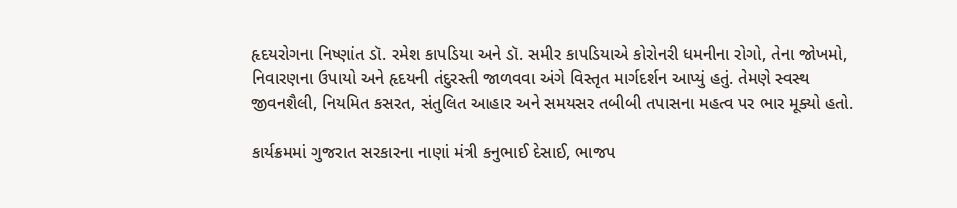હૃદયરોગના નિષ્ણાંત ડૉ. રમેશ કાપડિયા અને ડૉ. સમીર કાપડિયાએ કોરોનરી ધમનીના રોગો, તેના જોખમો, નિવારણના ઉપાયો અને હૃદયની તંદુરસ્તી જાળવવા અંગે વિસ્તૃત માર્ગદર્શન આપ્યું હતું. તેમણે સ્વસ્થ જીવનશૈલી, નિયમિત કસરત, સંતુલિત આહાર અને સમયસર તબીબી તપાસના મહત્વ પર ભાર મૂક્યો હતો.

કાર્યક્રમમાં ગુજરાત સરકારના નાણાં મંત્રી કનુભાઈ દેસાઈ, ભાજપ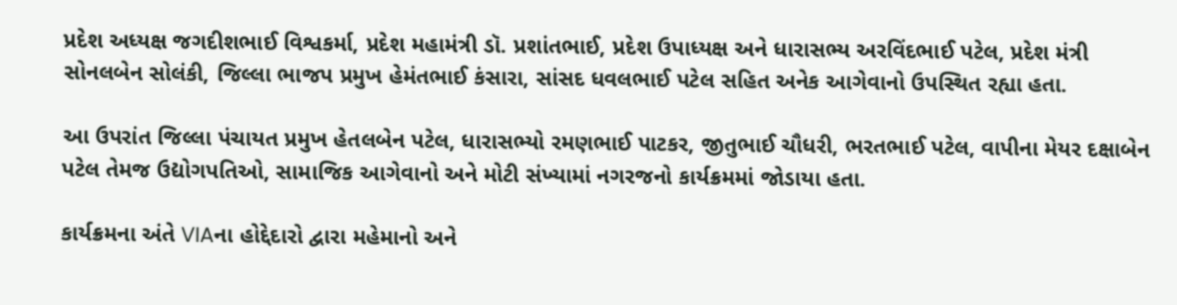પ્રદેશ અધ્યક્ષ જગદીશભાઈ વિશ્વકર્મા, પ્રદેશ મહામંત્રી ડૉ. પ્રશાંતભાઈ, પ્રદેશ ઉપાધ્યક્ષ અને ધારાસભ્ય અરવિંદભાઈ પટેલ, પ્રદેશ મંત્રી સોનલબેન સોલંકી, જિલ્લા ભાજપ પ્રમુખ હેમંતભાઈ કંસારા, સાંસદ ધવલભાઈ પટેલ સહિત અનેક આગેવાનો ઉપસ્થિત રહ્યા હતા.

આ ઉપરાંત જિલ્લા પંચાયત પ્રમુખ હેતલબેન પટેલ, ધારાસભ્યો રમણભાઈ પાટકર, જીતુભાઈ ચૌધરી, ભરતભાઈ પટેલ, વાપીના મેયર દક્ષાબેન પટેલ તેમજ ઉદ્યોગપતિઓ, સામાજિક આગેવાનો અને મોટી સંખ્યામાં નગરજનો કાર્યક્રમમાં જોડાયા હતા.

કાર્યક્રમના અંતે VIAના હોદ્દેદારો દ્વારા મહેમાનો અને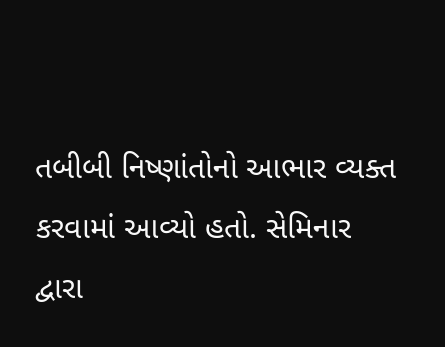તબીબી નિષ્ણાંતોનો આભાર વ્યક્ત કરવામાં આવ્યો હતો. સેમિનાર દ્વારા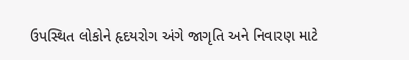ઉપસ્થિત લોકોને હૃદયરોગ અંગે જાગૃતિ અને નિવારણ માટે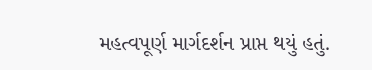મહત્વપૂર્ણ માર્ગદર્શન પ્રાપ્ત થયું હતું.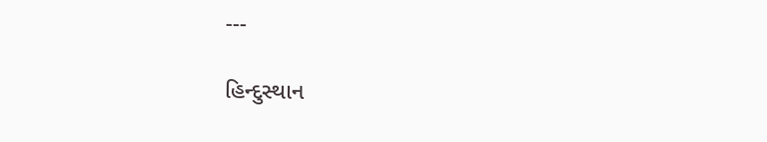---

હિન્દુસ્થાન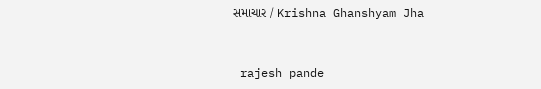સમાચાર / Krishna Ghanshyam Jha


 rajesh pande